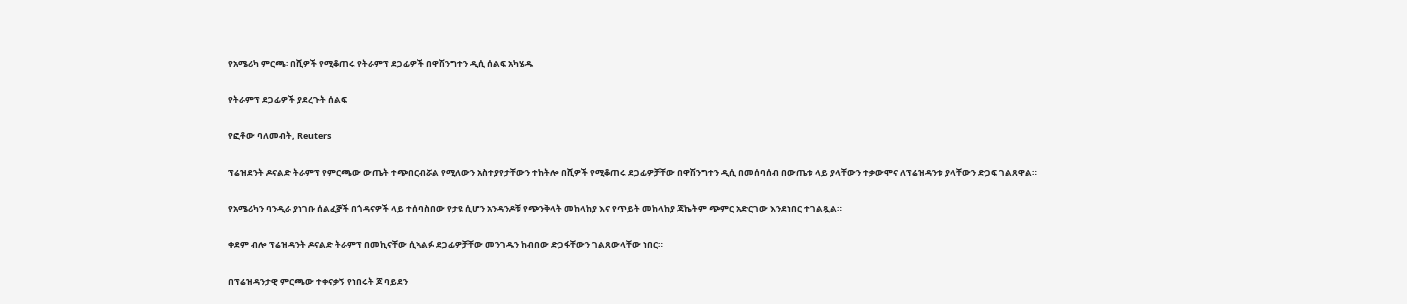የአሜሪካ ምርጫ፡ በሺዎች የሚቆጠሩ የትራምፕ ደጋፊዎች በዋሽንግተን ዲሲ ሰልፍ አካሄዱ

የትራምፕ ደጋፊዎች ያደረጉት ሰልፍ

የፎቶው ባለመብት, Reuters

ፕሬዝደንት ዶናልድ ትራምፕ የምርጫው ውጤት ተጭበርብሯል የሚለውን አስተያየታቸውን ተከትሎ በሺዎች የሚቆጠሩ ደጋፊዎቻቸው በዋሽንግተን ዲሲ በመሰባሰብ በውጤቱ ላይ ያላቸውን ተቃውሞና ለፕሬዝዳንቱ ያላቸውን ድጋፍ ገልጸዋል።

የአሜሪካን ባንዲራ ያነገቡ ሰልፈⶉች በጎዳናዎች ላይ ተሰባስበው የታዩ ሲሆን አንዳንዶቹ የጭንቅላት መከላከያ እና የጥይት መከላከያ ጃኬትም ጭምር አድርገው እንደነበር ተገልጿል።

ቀደም ብሎ ፕሬዝዳንት ዶናልድ ትራምፕ በመኪናቸው ሲኣልፉ ደጋፊዎቻቸው መንገዱን ከብበው ድጋፋቸውን ገልጸውላቸው ነበር።

በፕሬዝዳንታዊ ምርጫው ተቀናቃኝ የነበሩት ጆ ባይደን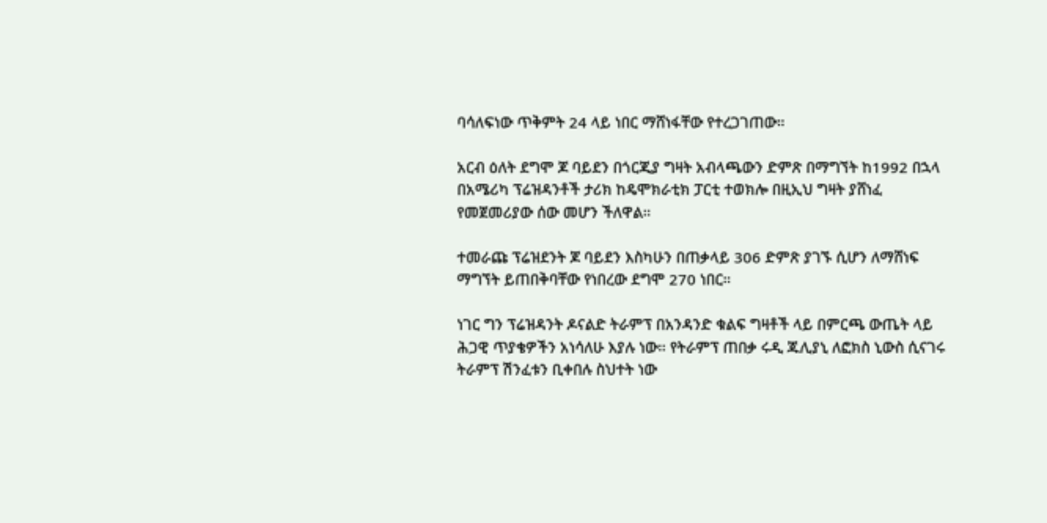ባሳለፍነው ጥቅምት 24 ላይ ነበር ማሸነፋቸው የተረጋገጠው።

አርብ ዕለት ደግሞ ጆ ባይደን በጎርጂያ ግዛት አብላጫውን ድምጽ በማግኘት ከ1992 በኋላ በአሜሪካ ፕሬዝዳንቶች ታሪክ ከዴሞክራቲክ ፓርቲ ተወክሎ በዚኢህ ግዛት ያሸነፈ የመጀመሪያው ሰው መሆን ችለዋል።

ተመራጩ ፕሬዝደንት ጆ ባይደን እስካሁን በጠቃላይ 306 ድምጽ ያገኙ ሲሆን ለማሸነፍ ማግኘት ይጠበቅባቸው የነበረው ደግሞ 270 ነበር።

ነገር ግን ፕሬዝዳንት ዶናልድ ትራምፕ በአንዳንድ ቁልፍ ግዛቶች ላይ በምርጫ ውጤት ላይ ሕጋዊ ጥያቄዎችን አነሳለሁ እያሉ ነው። የትራምፕ ጠበቃ ሩዲ ጁሊያኒ ለፎክስ ኒውስ ሲናገሩ ትራምፕ ሽንፈቱን ቢቀበሉ ስህተት ነው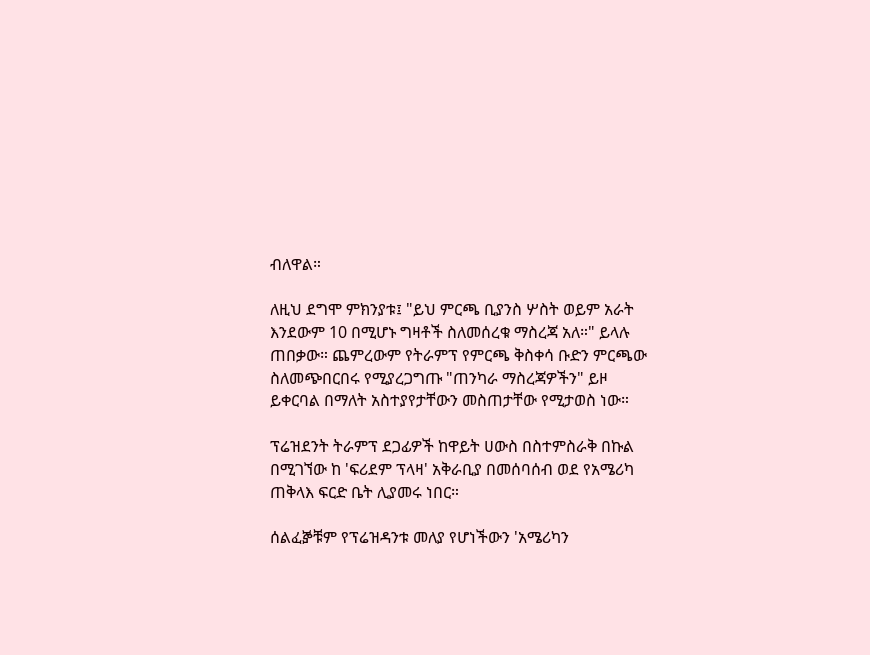ብለዋል።

ለዚህ ደግሞ ምክንያቱ፤ "ይህ ምርጫ ቢያንስ ሦስት ወይም አራት እንደውም 10 በሚሆኑ ግዛቶች ስለመሰረቁ ማስረጃ አለ።" ይላሉ ጠበቃው። ጨምረውም የትራምፕ የምርጫ ቅስቀሳ ቡድን ምርጫው ስለመጭበርበሩ የሚያረጋግጡ "ጠንካራ ማስረጃዎችን" ይዞ ይቀርባል በማለት አስተያየታቸውን መስጠታቸው የሚታወስ ነው።

ፕሬዝደንት ትራምፕ ደጋፊዎች ከዋይት ሀውስ በስተምስራቅ በኩል በሚገኘው ከ 'ፍሪደም ፕላዛ' አቅራቢያ በመሰባሰብ ወደ የአሜሪካ ጠቅላእ ፍርድ ቤት ሊያመሩ ነበር።

ሰልፈⶉቹም የፕሬዝዳንቱ መለያ የሆነችውን 'አሜሪካን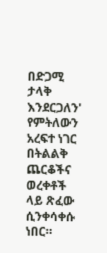በድጋሚ ታላቅ እንደርጋለን' የምትለውን አረፍተ ነገር በትልልቅ ጨርቆችና ወረቀቶች ላይ ጽፈው ሲንቀሳቀሱ ነበር።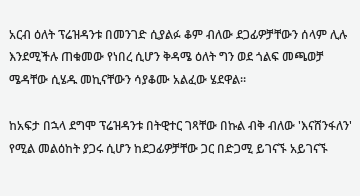አርብ ዕለት ፕሬዝዳንቱ በመንገድ ሲያልፉ ቆም ብለው ደጋፊዎቻቸውን ሰላም ሊሉ እንደሚችሉ ጠቁመው የነበረ ሲሆን ቅዳሜ ዕለት ግን ወደ ጎልፍ መጫወቻ ሜዳቸው ሲሄዱ መኪናቸውን ሳያቆሙ አልፈው ሄደዋል።

ከአፍታ በኋላ ደግሞ ፕሬዝዳንቱ በትዊተር ገጻቸው በኩል ብቅ ብለው 'እናሸንፋለን' የሚል መልዕከት ያጋሩ ሲሆን ከደጋፊዎቻቸው ጋር በድጋሚ ይገናኙ አይገናኙ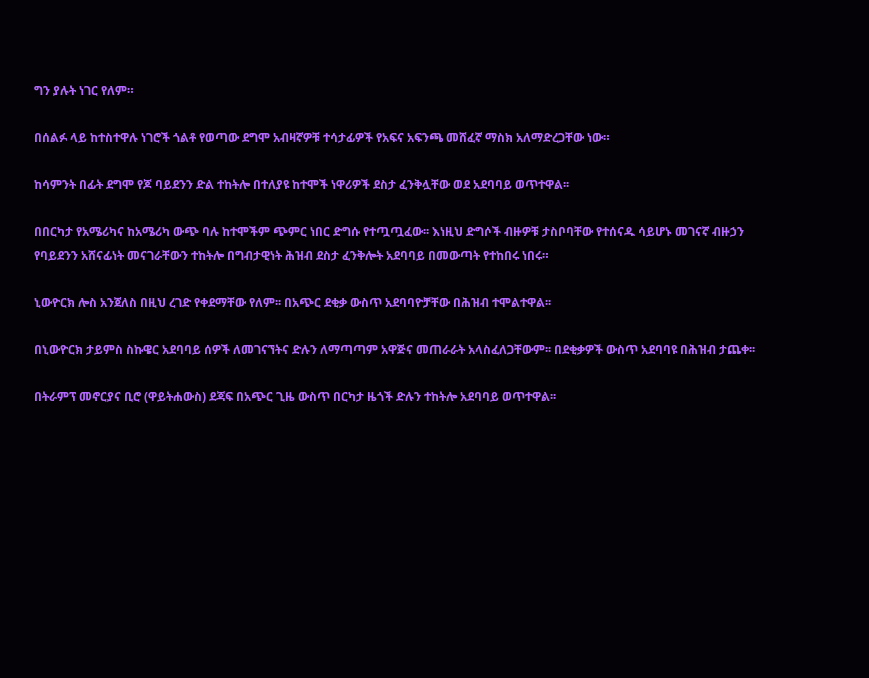ግን ያሉት ነገር የለም።

በሰልፉ ላይ ከተስተዋሉ ነገሮች ጎልቶ የወጣው ደግሞ አብዛኛዎቹ ተሳታፊዎች የአፍና አፍንጫ መሸፈኛ ማስክ አለማድረጋቸው ነው።

ከሳምንት በፊት ደግሞ የጆ ባይደንን ድል ተከትሎ በተለያዩ ከተሞች ነዋሪዎች ደስታ ፈንቅሏቸው ወደ አደባባይ ወጥተዋል፡፡

በበርካታ የአሜሪካና ከአሜሪካ ውጭ ባሉ ከተሞችም ጭምር ነበር ድግሱ የተጧጧፈው፡፡ እነዚህ ድግሶች ብዙዎቹ ታስቦባቸው የተሰናዱ ሳይሆኑ መገናኛ ብዙኃን የባይደንን አሸናፊነት መናገራቸውን ተከትሎ በግብታዊነት ሕዝብ ደስታ ፈንቅሎት አደባባይ በመውጣት የተከበሩ ነበሩ።

ኒውዮርክ ሎስ አንጀለስ በዚህ ረገድ የቀደማቸው የለም፡፡ በአጭር ደቂቃ ውስጥ አደባባዮቻቸው በሕዝብ ተሞልተዋል፡፡

በኒውዮርክ ታይምስ ስኩዌር አደባባይ ሰዎች ለመገናኘትና ድሉን ለማጣጣም አዋጅና መጠራራት አላስፈለጋቸውም፡፡ በደቂቃዎች ውስጥ አደባባዩ በሕዝብ ታጨቀ፡፡

በትራምፕ መኖርያና ቢሮ (ዋይትሐውስ) ደጃፍ በአጭር ጊዜ ውስጥ በርካታ ዜጎች ድሉን ተከትሎ አደባባይ ወጥተዋል፡፡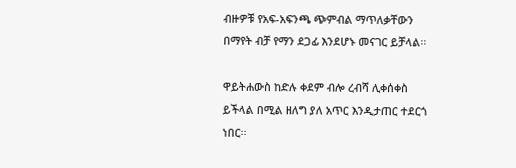ብዙዎቹ የአፍ-አፍንጫ ጭምብል ማጥለቃቸውን በማየት ብቻ የማን ደጋፊ እንደሆኑ መናገር ይቻላል፡፡

ዋይትሐውስ ከድሉ ቀደም ብሎ ረብሻ ሊቀሰቀስ ይችላል በሚል ዘለግ ያለ አጥር እንዲታጠር ተደርጎ ነበር፡፡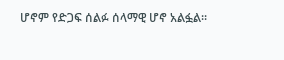ሆኖም የድጋፍ ሰልፉ ሰላማዊ ሆኖ አልፏል፡፡